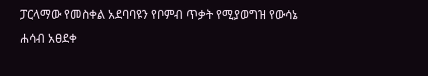ፓርላማው የመስቀል አደባባዩን የቦምብ ጥቃት የሚያወግዝ የውሳኔ ሐሳብ አፀደቀ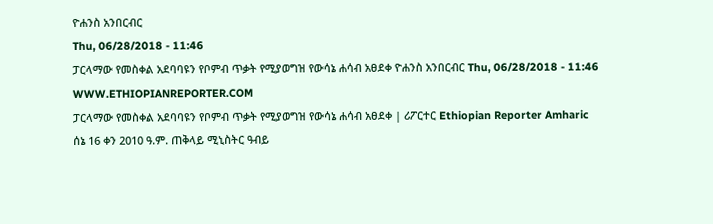ዮሐንስ አንበርብር
Thu, 06/28/2018 - 11:46
ፓርላማው የመስቀል አደባባዩን የቦምብ ጥቃት የሚያወግዝ የውሳኔ ሐሳብ አፀደቀ ዮሐንስ አንበርብር Thu, 06/28/2018 - 11:46
WWW.ETHIOPIANREPORTER.COM
ፓርላማው የመስቀል አደባባዩን የቦምብ ጥቃት የሚያወግዝ የውሳኔ ሐሳብ አፀደቀ | ሪፖርተር Ethiopian Reporter Amharic
ሰኔ 16 ቀን 2010 ዓ.ም. ጠቅላይ ሚኒስትር ዓብይ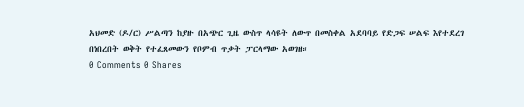አህመድ (ዶ/ር) ሥልጣን ከያዙ በአጭር ጊዜ ውስጥ ላሳዩት ለውጥ በመስቀል አደባባይ የድጋፍ ሠልፍ እየተደረገ በነበረበት ወቅት የተፈጸመውን የቦምብ ጥቃት ፓርላማው አወገዘ።
0 Comments 0 Shares